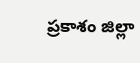ప్రకాశం జిల్లా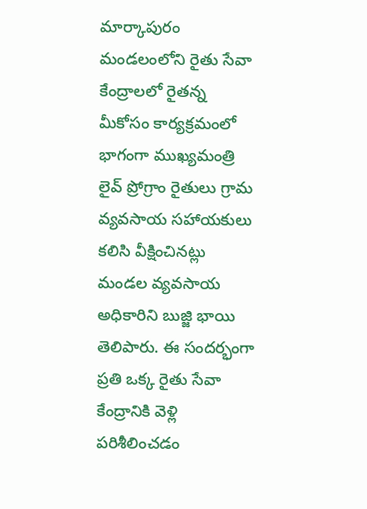మార్కాపురం మండలంలోని రైతు సేవా కేంద్రాలలో రైతన్న మీకోసం కార్యక్రమంలో భాగంగా ముఖ్యమంత్రి లైవ్ ప్రోగ్రాం రైతులు గ్రామ వ్యవసాయ సహాయకులు కలిసి వీక్షించినట్లు మండల వ్యవసాయ అధికారిని బుజ్జి భాయి తెలిపారు. ఈ సందర్భంగా ప్రతి ఒక్క రైతు సేవా కేంద్రానికి వెళ్లి పరిశీలించడం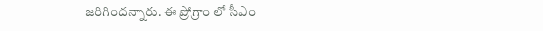జరిగిందన్నారు. ఈ ప్రోగ్రాం లో సీఎం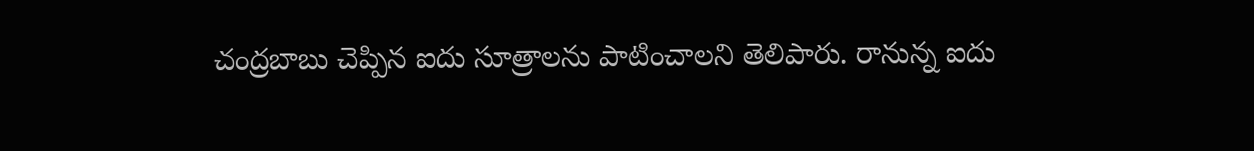చంద్రబాబు చెప్పిన ఐదు సూత్రాలను పాటించాలని తెలిపారు. రానున్న ఐదు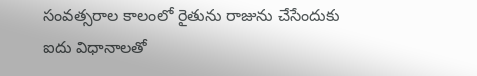సంవత్సరాల కాలంలో రైతును రాజును చేసేందుకు ఐదు విధానాలతో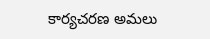కార్యచరణ అమలు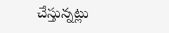చేస్తున్నట్లు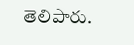తెలిపారు.